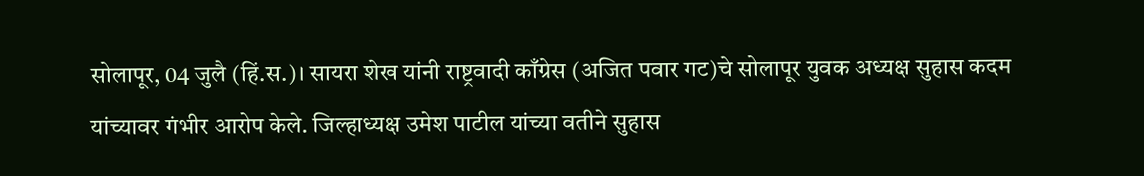सोलापूर, 04 जुलै (हिं.स.)। सायरा शेख यांनी राष्ट्रवादी काँग्रेस (अजित पवार गट)चे सोलापूर युवक अध्यक्ष सुहास कदम यांच्यावर गंभीर आरोप केले. जिल्हाध्यक्ष उमेश पाटील यांच्या वतीने सुहास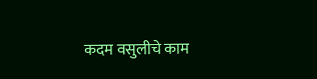कदम वसुलीचे काम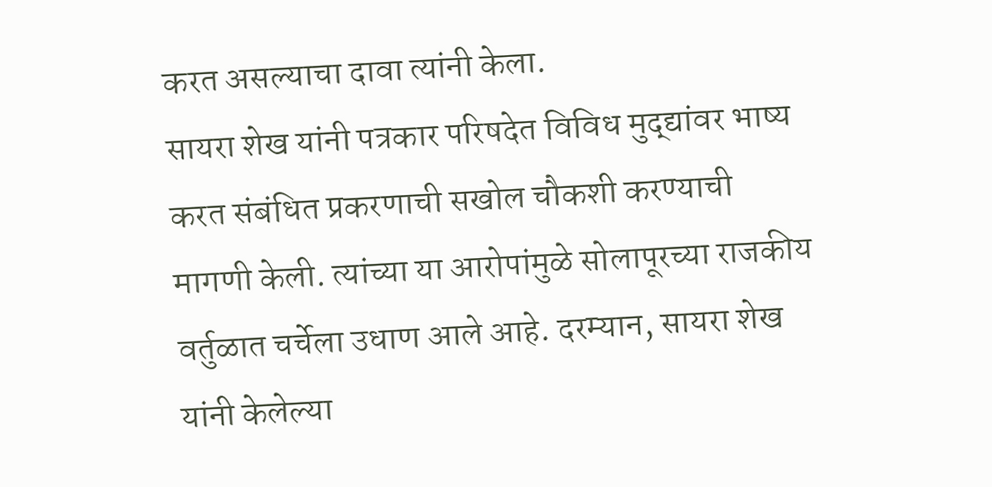करत असल्याचा दावा त्यांनी केला.
सायरा शेख यांनी पत्रकार परिषदेत विविध मुद्द्यांवर भाष्य करत संबंधित प्रकरणाची सखोल चौकशी करण्याची मागणी केली. त्यांच्या या आरोपांमुळे सोलापूरच्या राजकीय वर्तुळात चर्चेला उधाण आले आहे. दरम्यान, सायरा शेख यांनी केलेल्या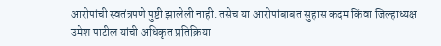आरोपांची स्वतंत्रपणे पुष्टी झालेली नाही. तसेच या आरोपांबाबत सुहास कदम किंवा जिल्हाध्यक्ष उमेश पाटील यांची अधिकृत प्रतिक्रिया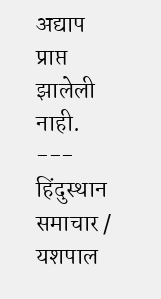अद्याप प्राप्त झालेली नाही.
---
हिंदुस्थान समाचार / यशपाल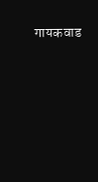गायकवाड